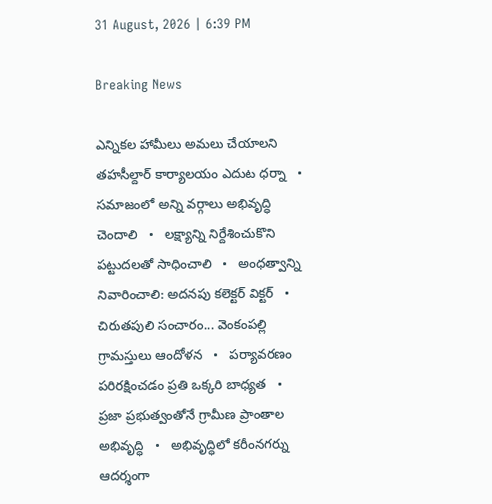31 August, 2026 | 6:39 PM

Breaking News

ఎన్నికల హామీలు అమలు చేయాలని తహసీల్దార్ కార్యాలయం ఎదుట ధర్నా   •   సమాజంలో అన్ని వర్గాలు అభివృద్ధి చెందాలి   •   లక్ష్యాన్ని నిర్దేశించుకొని పట్టుదలతో సాధించాలి   •   అంధత్వాన్ని నివారించాలి: అదనపు కలెక్టర్ విక్టర్   •   చిరుతపులి సంచారం... వెంకంపల్లి గ్రామస్తులు ఆందోళన   •   పర్యావరణం పరిరక్షించడం ప్రతి ఒక్కరి బాధ్యత   •   ప్రజా ప్రభుత్వంతోనే గ్రామీణ ప్రాంతాల అభివృద్ధి   •   అభివృద్ధిలో కరీంనగర్ను ఆదర్శంగా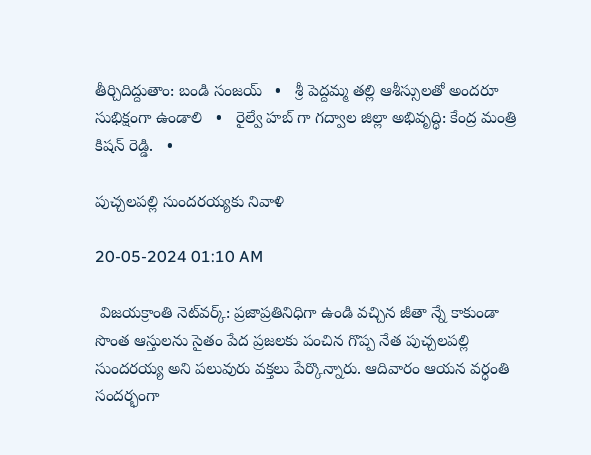తీర్చిదిద్దుతాం: బండి సంజయ్   •   శ్రీ పెద్దమ్మ తల్లి ఆశీస్సులతో అందరూ సుభిక్షంగా ఉండాలి   •   రైల్వే హబ్ గా గద్వాల జిల్లా అభివృద్ధి: కేంద్ర మంత్రి కిషన్ రెడ్డి.   •

పుచ్చలపల్లి సుందరయ్యకు నివాళి

20-05-2024 01:10 AM

 విజయక్రాంతి నెట్‌వర్క్: ప్రజాప్రతినిధిగా ఉండి వచ్చిన జీతా న్నే కాకుండా సొంత ఆస్తులను సైతం పేద ప్రజలకు పంచిన గొప్ప నేత పుచ్చలపల్లి సుందరయ్య అని పలువురు వక్తలు పేర్కొన్నారు. ఆదివారం ఆయన వర్ధంతి సందర్భంగా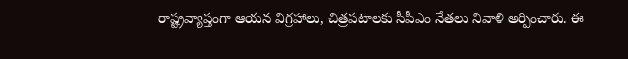రాష్ట్రవ్యాప్తంగా ఆయన విగ్రహాలు, చిత్రపటాలకు సీపీఎం నేతలు నివాళి అర్పించారు. ఈ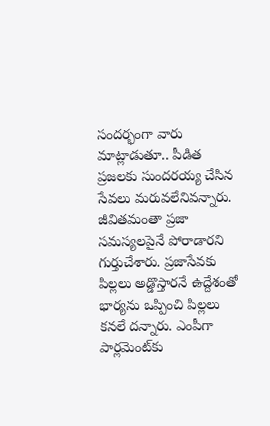సందర్భంగా వారు మాట్లాడుతూ.. పీడిత ప్రజలకు సుందరయ్య చేసిన సేవలు మరువలేనివన్నారు. జీవితమంతా ప్రజా సమస్యలపైనే పోరాడారని గుర్తుచేశారు. ప్రజాసేవకు పిల్లలు అడ్డొస్తారనే ఉద్దేశంతో భార్యను ఒప్పించి పిల్లలు కనలే దన్నారు. ఎంపీగా పార్లమెంట్‌కు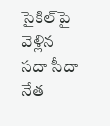సైకిల్‌పై వెళ్లిన సదా సీదా నేత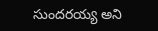సుందరయ్య అని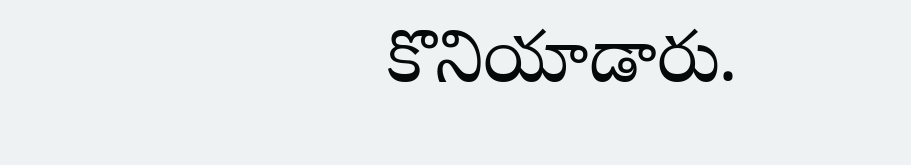కొనియాడారు.